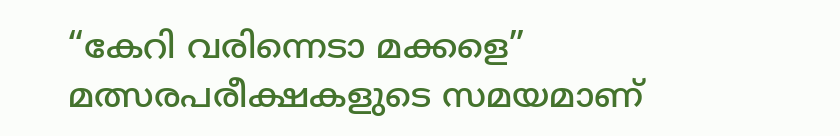“കേറി വരിന്നെടാ മക്കളെ”
മത്സരപരീക്ഷകളുടെ സമയമാണ്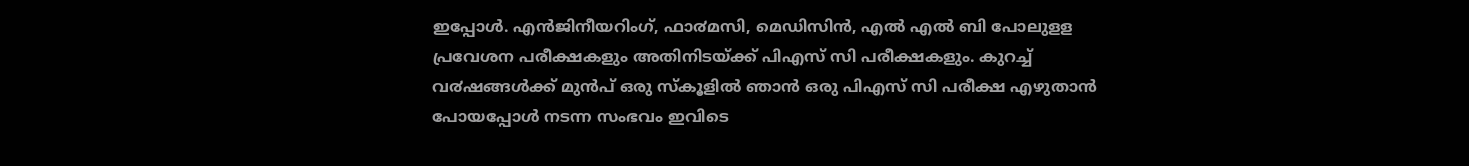ഇപ്പോൾ. എൻജിനീയറിംഗ്, ഫാ൪മസി, മെഡിസിൻ, എൽ എൽ ബി പോലുളള പ്രവേശന പരീക്ഷകളും അതിനിടയ്ക്ക് പിഎസ് സി പരീക്ഷകളും. കുറച്ച് വ൪ഷങ്ങൾക്ക് മുൻപ് ഒരു സ്കൂളിൽ ഞാൻ ഒരു പിഎസ് സി പരീക്ഷ എഴുതാൻ പോയപ്പോൾ നടന്ന സംഭവം ഇവിടെ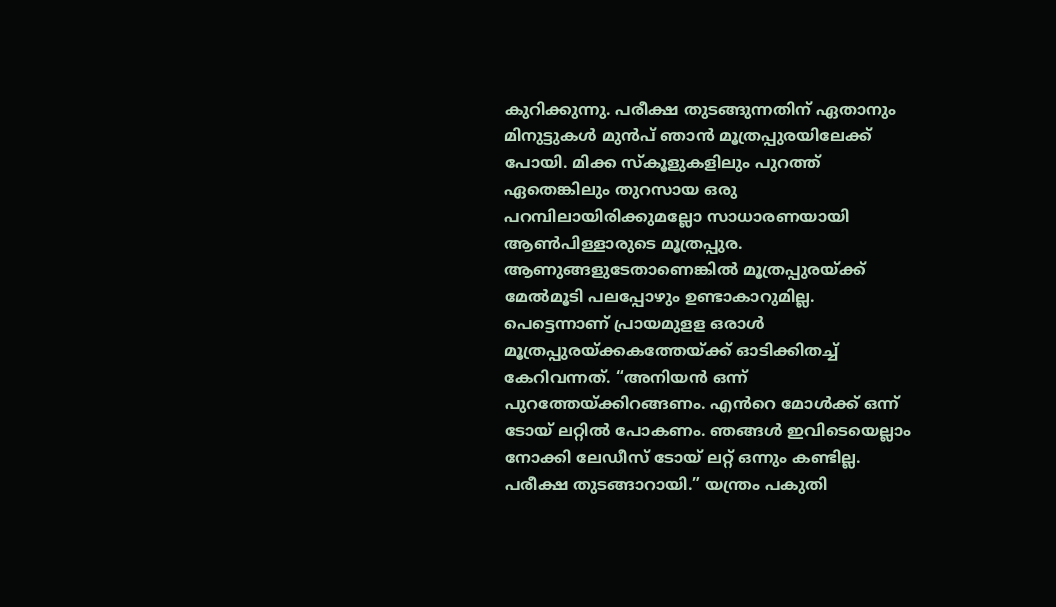കുറിക്കുന്നു. പരീക്ഷ തുടങ്ങുന്നതിന് ഏതാനും മിനുട്ടുകൾ മുൻപ് ഞാൻ മൂത്രപ്പുരയിലേക്ക് പോയി. മിക്ക സ്കൂളുകളിലും പുറത്ത് ഏതെങ്കിലും തുറസായ ഒരു പറമ്പിലായിരിക്കുമല്ലോ സാധാരണയായി ആൺപിള്ളാരുടെ മൂത്രപ്പുര. ആണുങ്ങളുടേതാണെങ്കിൽ മൂത്രപ്പുരയ്ക്ക് മേൽമൂടി പലപ്പോഴും ഉണ്ടാകാറുമില്ല.
പെട്ടെന്നാണ് പ്രായമുളള ഒരാൾ മൂത്രപ്പുരയ്ക്കകത്തേയ്ക്ക് ഓടിക്കിതച്ച് കേറിവന്നത്. “അനിയൻ ഒന്ന് പുറത്തേയ്ക്കിറങ്ങണം. എൻറെ മോൾക്ക് ഒന്ന് ടോയ് ലറ്റിൽ പോകണം. ഞങ്ങൾ ഇവിടെയെല്ലാം നോക്കി ലേഡീസ് ടോയ് ലറ്റ് ഒന്നും കണ്ടില്ല. പരീക്ഷ തുടങ്ങാറായി.” യന്ത്രം പകുതി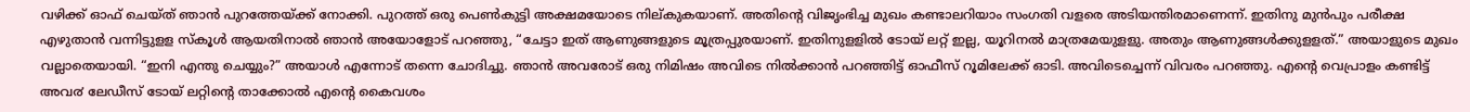വഴിക്ക് ഓഫ് ചെയ്ത് ഞാൻ പുറത്തേയ്ക്ക് നോക്കി. പുറത്ത് ഒരു പെൺകുട്ടി അക്ഷമയോടെ നില്കുകയാണ്. അതിന്റെ വിജൃംഭിച്ച മുഖം കണ്ടാലറിയാം സംഗതി വളരെ അടിയന്തിരമാണെന്ന്. ഇതിനു മുൻപും പരീക്ഷ എഴുതാൻ വന്നിട്ടുളള സ്കൂൾ ആയതിനാൽ ഞാൻ അയോളോട് പറഞ്ഞു, “ചേട്ടാ ഇത് ആണുങ്ങളുടെ മൂത്രപ്പുരയാണ്. ഇതിനുളളിൽ ടോയ് ലറ്റ് ഇല്ല, യൂറിനൽ മാത്രമേയുളളു. അതും ആണുങ്ങൾക്കുളളത്.” അയാളുടെ മുഖം വല്ലാതെയായി. “ഇനി എന്തു ചെയ്യും?” അയാൾ എന്നോട് തന്നെ ചോദിച്ചു. ഞാൻ അവരോട് ഒരു നിമിഷം അവിടെ നിൽക്കാൻ പറഞ്ഞിട്ട് ഓഫീസ് റൂമിലേക്ക് ഓടി. അവിടെച്ചെന്ന് വിവരം പറഞ്ഞു. എന്റെ വെപ്രാളം കണ്ടിട്ട് അവ൪ ലേഡീസ് ടോയ് ലറ്റിന്റെ താക്കോൽ എന്റെ കൈവശം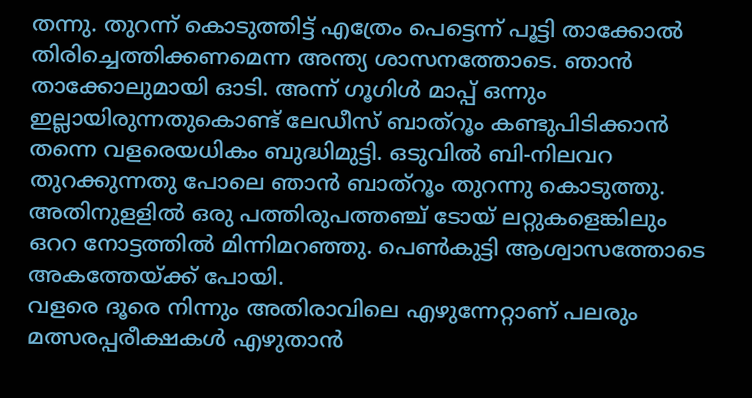തന്നു. തുറന്ന് കൊടുത്തിട്ട് എത്രേം പെട്ടെന്ന് പൂട്ടി താക്കോൽ തിരിച്ചെത്തിക്കണമെന്ന അന്ത്യ ശാസനത്തോടെ. ഞാൻ താക്കോലുമായി ഓടി. അന്ന് ഗൂഗിൾ മാപ്പ് ഒന്നും ഇല്ലായിരുന്നതുകൊണ്ട് ലേഡീസ് ബാത്റൂം കണ്ടുപിടിക്കാൻ തന്നെ വളരെയധികം ബുദ്ധിമുട്ടി. ഒടുവിൽ ബി-നിലവറ തുറക്കുന്നതു പോലെ ഞാൻ ബാത്റൂം തുറന്നു കൊടുത്തു. അതിനുളളിൽ ഒരു പത്തിരുപത്തഞ്ച് ടോയ് ലറ്റുകളെങ്കിലും ഒററ നോട്ടത്തിൽ മിന്നിമറഞ്ഞു. പെൺകുട്ടി ആശ്വാസത്തോടെ അകത്തേയ്ക്ക് പോയി.
വളരെ ദൂരെ നിന്നും അതിരാവിലെ എഴുന്നേറ്റാണ് പലരും മത്സരപ്പരീക്ഷകൾ എഴുതാൻ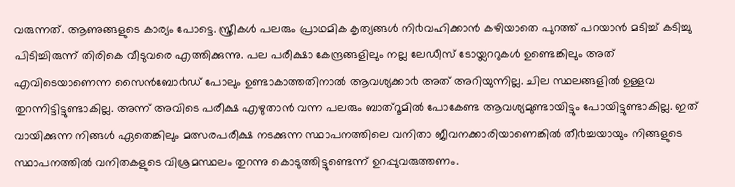വരുന്നത്. ആണുങ്ങളുടെ കാര്യം പോട്ടെ. സ്ത്രീകൾ പലരും പ്രാഥമിക കൃത്യങ്ങൾ നി൪വഹിക്കാൻ കഴിയാതെ പുറത്ത് പറയാൻ മടിച്ച് കടിച്ചു പിടിച്ചിരുന്ന് തിരികെ വീടുവരെ എത്തിക്കുന്നു. പല പരീക്ഷാ കേന്ദ്രങ്ങളിലും നല്ല ലേഡീസ് ടോയ്ലററുകൾ ഉണ്ടെങ്കിലും അത് എവിടെയാണെന്ന സൈൻബോ൪ഡ് പോലും ഉണ്ടാകാത്തതിനാൽ ആവശ്യക്കാ൪ അത് അറിയുന്നില്ല. ചില സ്ഥലങ്ങളിൽ ഉള്ളവ തുറന്നിട്ടിട്ടുണ്ടാകില്ല. അന്ന് അവിടെ പരീക്ഷ എഴുതാൻ വന്ന പലരും ബാത്റൂമിൽ പോകേണ്ട ആവശ്യമുണ്ടായിട്ടും പോയിട്ടുണ്ടാകില്ല. ഇത് വായിക്കുന്ന നിങ്ങൾ ഏതെങ്കിലും മത്സരപരീക്ഷ നടക്കുന്ന സ്ഥാപനത്തിലെ വനിതാ ജീവനക്കാരിയാണെങ്കിൽ തീ൪ച്ചയായും നിങ്ങളുടെ സ്ഥാപനത്തിൽ വനിതകളുടെ വിശ്രമസ്ഥലം തുറന്നു കൊടുത്തിട്ടുണ്ടെന്ന് ഉറപ്പുവരുത്തണം.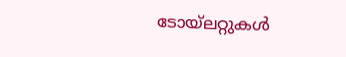ടോയ്ലറ്റുകൾ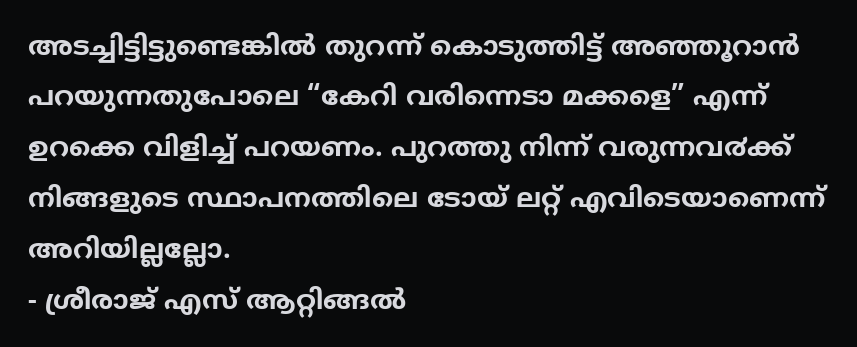അടച്ചിട്ടിട്ടുണ്ടെങ്കിൽ തുറന്ന് കൊടുത്തിട്ട് അഞ്ഞൂറാൻ പറയുന്നതുപോലെ “കേറി വരിന്നെടാ മക്കളെ” എന്ന് ഉറക്കെ വിളിച്ച് പറയണം. പുറത്തു നിന്ന് വരുന്നവ൪ക്ക് നിങ്ങളുടെ സ്ഥാപനത്തിലെ ടോയ് ലറ്റ് എവിടെയാണെന്ന് അറിയില്ലല്ലോ.
- ശ്രീരാജ് എസ് ആറ്റിങ്ങൽ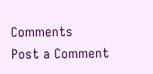Comments
Post a Comment